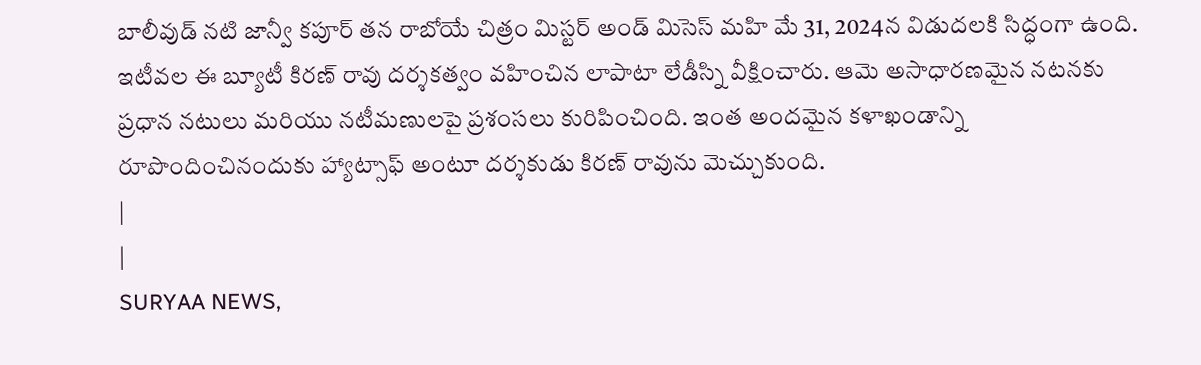బాలీవుడ్ నటి జాన్వీ కపూర్ తన రాబోయే చిత్రం మిస్టర్ అండ్ మిసెస్ మహి మే 31, 2024న విడుదలకి సిద్ధంగా ఉంది. ఇటీవల ఈ బ్యూటీ కిరణ్ రావు దర్శకత్వం వహించిన లాపాటా లేడీస్ని వీక్షించారు. ఆమె అసాధారణమైన నటనకు ప్రధాన నటులు మరియు నటీమణులపై ప్రశంసలు కురిపించింది. ఇంత అందమైన కళాఖండాన్ని రూపొందించినందుకు హ్యాట్సాఫ్ అంటూ దర్శకుడు కిరణ్ రావును మెచ్చుకుంది.
|
|
SURYAA NEWS,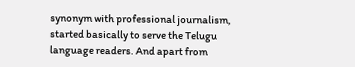synonym with professional journalism, started basically to serve the Telugu language readers. And apart from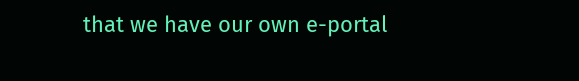that we have our own e-portal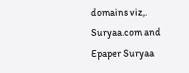domains viz,. Suryaa.com and Epaper Suryaa